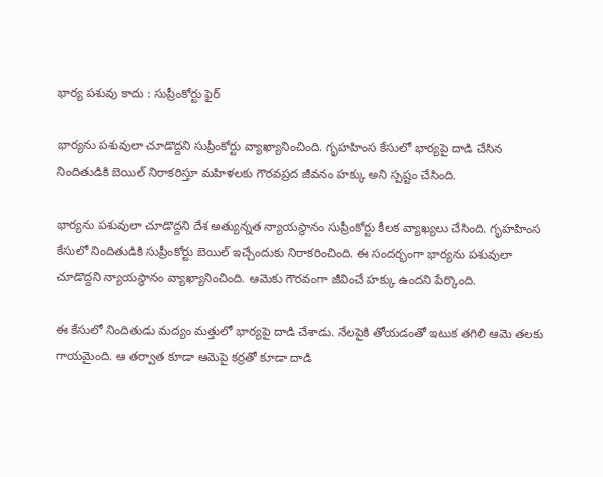భార్య పశువు కాదు : సుప్రీంకోర్టు ఫైర్

భార్యను పశువులా చూడొద్దని సుప్రీంకోర్టు వ్యాఖ్యానించింది. గృహహింస కేసులో భార్యపై దాడి చేసిన నిందితుడికి బెయిల్ నిరాకరిస్తూ మహిళలకు గౌరవప్రద జీవనం హక్కు అని స్పష్టం చేసింది.

భార్యను పశువులా చూడొద్దని దేశ అత్యున్నత న్యాయస్థానం సుప్రీంకోర్టు కీలక వ్యాఖ్యలు చేసింది. గృహహింస కేసులో నిందితుడికి సుప్రీంకోర్టు బెయిల్‌ ఇచ్చేందుకు నిరాకరించింది. ఈ సందర్భంగా భార్యను పశువులా చూడొద్దని న్యాయస్థానం వ్యాఖ్యానించింది. ఆమెకు గౌరవంగా జీవించే హక్కు ఉందని పేర్కొంది.

ఈ కేసులో నిందితుడు మద్యం మత్తులో భార్యపై దాడి చేశాడు. నేలపైకి తోయడంతో ఇటుక తగిలి ఆమె తలకు గాయమైంది. ఆ తర్వాత కూడా ఆమెపై కర్రతో కూడా దాడి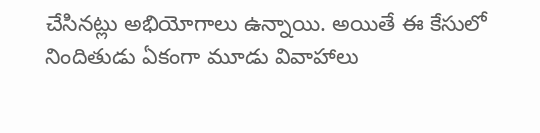చేసినట్లు అభియోగాలు ఉన్నాయి. అయితే ఈ కేసులో నిందితుడు ఏకంగా మూడు వివాహాలు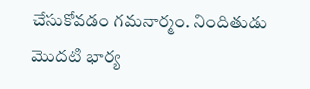చేసుకోవడం గమనార్మం. నిందితుడు మొదటి భార్య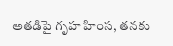అతడిపై గృహ హింస, తనకు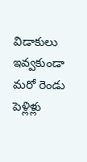విడాకులు ఇవ్వకుండా మరో రెండు పెళ్లిళ్లు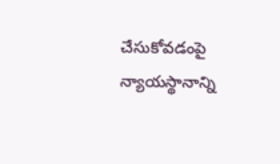చేసుకోవడంపై న్యాయస్థానాన్ని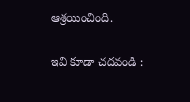ఆశ్రయించింది.

ఇవి కూడా చదవండి :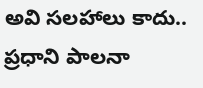అవి సలహాలు కాదు.. ప్రధాని పాలనా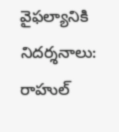వైఫల్యానికి నిదర్శనాలు: రాహుల్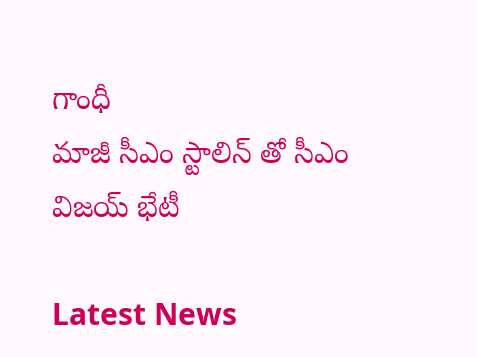గాంధీ
మాజీ సీఎం స్టాలిన్ తో సీఎం విజయ్ భేటీ

Latest News